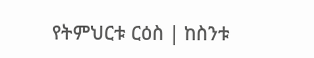የትምህርቱ ርዕስ | ከስንቱ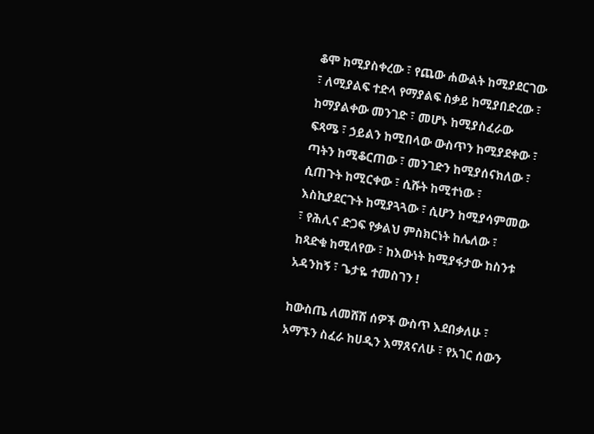ቆሞ ከሚያስቀረው ፣ የጨው ሐውልት ከሚያደርገው ፣ ለሚያልፍ ተድላ የማያልፍ ስቃይ ከሚያበድረው ፣ ከማያልቀው መንገድ ፣ መሆኑ ከሚያስፈራው ፍጻሜ ፣ ኃይልን ከሚበላው ውስጥን ከሚያደቀው ፣ ጣትን ከሚቆርጠው ፣ መንገድን ከሚያሰናክለው ፣ ሲጠጉት ከሚርቀው ፣ ሲሹት ከሚተነው ፣ እስኪያደርጉት ከሚያጓጓው ፣ ሲሆን ከሚያሳምመው ፣ የሕሊና ድጋፍ የቃልህ ምስክርነት ከሌለው ፣ ከጻድቁ ከሚለየው ፣ ከእውነት ከሚያፋታው ከስንቱ አዳንከኝ ፣ ጌታዬ ተመስገን !

ከውስጤ ለመሸሽ ሰዎች ውስጥ እደበቃለሁ ፣ አማኙን ስፈራ ከሀዲን እማጸናለሁ ፣ የአገር ሰውን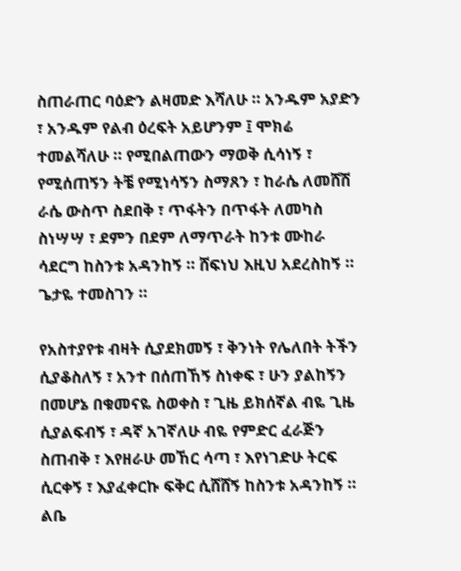ስጠራጠር ባዕድን ልዛመድ እሻለሁ ። አንዱም አያድን ፣ አንዱም የልብ ዕረፍት አይሆንም ፤ ሞክሬ ተመልሻለሁ ። የሚበልጠውን ማወቅ ሲሳነኝ ፣ የሚሰጠኝን ትቼ የሚነሳኝን ስማጸን ፣ ከራሴ ለመሸሽ ራሴ ውስጥ ስደበቅ ፣ ጥፋትን በጥፋት ለመካስ ስነሣሣ ፣ ደምን በደም ለማጥራት ከንቱ ሙከራ ሳደርግ ከስንቱ አዳንከኝ ። ሸፍነህ እዚህ አደረስከኝ ። ጌታዬ ተመስገን ።

የአስተያየቱ ብዛት ሲያደክመኝ ፣ ቅንነት የሌለበት ትችን ሲያቆስለኝ ፣ አንተ በሰጠኸኝ ስነቀፍ ፣ ሁን ያልከኝን በመሆኔ በቁመናዬ ስወቀስ ፣ ጊዜ ይክሰኛል ብዬ ጊዜ ሲያልፍብኝ ፣ ዳኛ አገኛለሁ ብዬ የምድር ፈራጅን ስጠብቅ ፣ እየዘራሁ መኸር ሳጣ ፣ እየነገድሁ ትርፍ ሲርቀኝ ፣ እያፈቀርኩ ፍቅር ሲሸሸኝ ከስንቱ አዳንከኝ ። ልቤ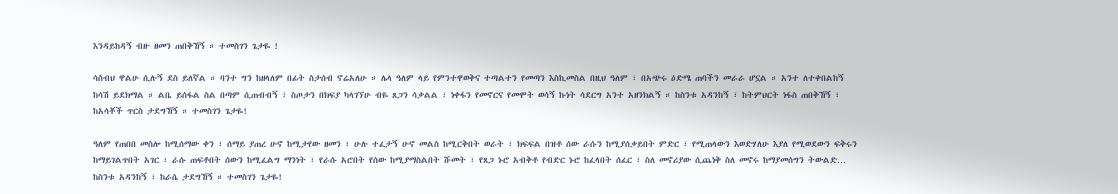እንዳይከዳኝ ብዙ ዘመን ጠበቅኸኝ ። ተመስገን ጌታዬ !

ሳስብህ ዋልሁ ሲሉኝ ደስ ይለኛል ። ባንተ ግን ከዘላለም በፊት ስታሰብ ኖሬአለሁ ። ሌላ ዓለም ላይ የምንተዋወቅና ተጣልተን የመጣን እስኪመስል በዚህ ዓለም ፣ በአጭሩ ዕድሜ ጠባችን መራራ ሆኗል ። አንተ ለተቀበልከኝ ከሳሽ ይደክማል ። ልቤ ይሰፋል ስል በጣም ሲጠብብኝ ፣ ስጦታን በክፍያ ካላገኘሁ ብዬ ጸጋን ሳቃልል ፣ ነቀፋን የመኖርና የመሞት ወሳኝ ኩነት ሳደርግ አንተ አዘንክልኝ ። ከስንቱ አዳንከኝ ፣ ከትምህርት ነፋስ ጠበቅኸኝ ፣ ከአሳቾች ጥርስ ታደግኸኝ ። ተመስገን ጌታዬ!

ዓለም የጠበበ መስሎ ከሚሰማው ቀን ፣ ሰማይ ያጠረ ሁኖ ከሚታየው ዘመን ፣ ሁሉ ተፈታኝ ሁኖ መልስ ከሚርቅበት ወራት ፣ ክፍፍል በዝቶ ሰው ራሱን ከሚያሰቃይበት ምድር ፣ የሚጠላውን እወድሃለሁ እያለ የሚወደውን ፍቅሩን ከማይገልጥበት አገር ፣ ራሱ ጠፍቶበት ሰውን ከሚፈልግ ማንነት ፣ የራሱ አሮበት የሰው ከሚያማስልበት ሹመት ፣ የጸጋ ኑሮ አብቅቶ የብድር ኑሮ ከፈላበት ሰፈር ፣ ስለ መኖሪያው ሲጨነቅ ስለ መኖሩ ከማያመሰግን ትውልድ… ከስንቱ አዳንከኝ ፣ ከራሴ ታደግኸኝ ። ተመስገን ጌታዬ!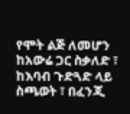የሞት ልጅ ለመሆን ከአውሬ ጋር ስቃለድ ፣ ከእባብ ጉድጓድ ላይ ስጫወት ፣ በፈንጂ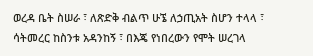ወረዳ ቤት ስሠራ ፣ ለጽድቅ ብልጥ ሁኜ ለኃጢአት ስሆን ተላላ ፣ ሳትመረር ከስንቱ አዳንከኝ ፣ በእጄ የነበረውን የሞት ሠረገላ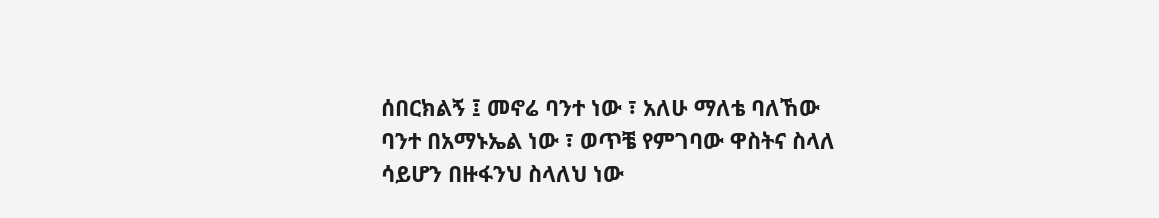ሰበርክልኝ ፤ መኖሬ ባንተ ነው ፣ አለሁ ማለቴ ባለኸው ባንተ በአማኑኤል ነው ፣ ወጥቼ የምገባው ዋስትና ስላለ ሳይሆን በዙፋንህ ስላለህ ነው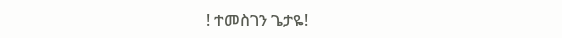! ተመስገን ጌታዬ!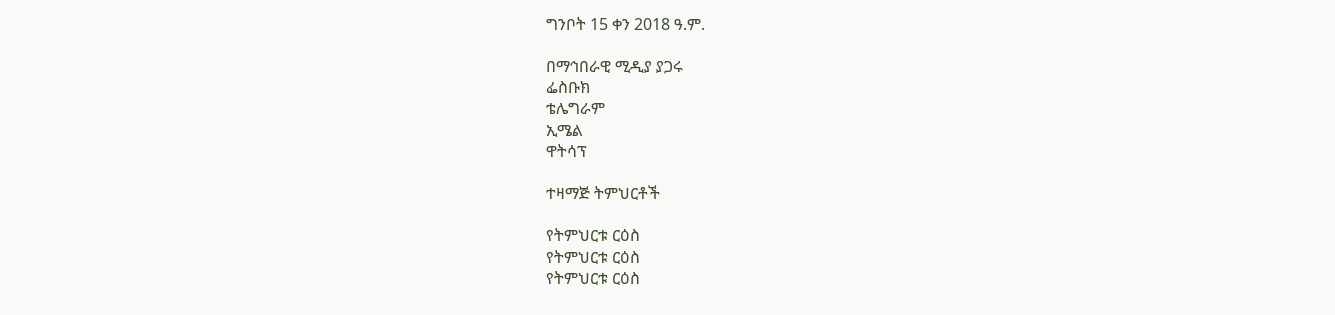ግንቦት 15 ቀን 2018 ዓ.ም.

በማኅበራዊ ሚዲያ ያጋሩ
ፌስቡክ
ቴሌግራም
ኢሜል
ዋትሳፕ

ተዛማጅ ትምህርቶች

የትምህርቱ ርዕስ
የትምህርቱ ርዕስ
የትምህርቱ ርዕስ